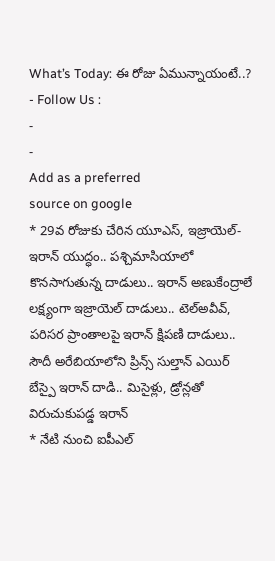What’s Today: ఈ రోజు ఏమున్నాయంటే..?
- Follow Us :
-
-
Add as a preferred
source on google
* 29వ రోజుకు చేరిన యూఎస్, ఇజ్రాయెల్-ఇరాన్ యుద్ధం.. పశ్చిమాసియాలో కొనసాగుతున్న దాడులు.. ఇరాన్ అణుకేంద్రాలే లక్ష్యంగా ఇజ్రాయెల్ దాడులు.. టెల్అవీవ్, పరిసర ప్రాంతాలపై ఇరాన్ క్షిపణి దాడులు.. సౌదీ అరేబియాలోని ప్రిన్స్ సుల్తాన్ ఎయిర్ బేస్పై ఇరాన్ దాడి.. మిసైళ్లు, డ్రోన్లతో విరుచుకుపడ్డ ఇరాన్
* నేటి నుంచి ఐపీఎల్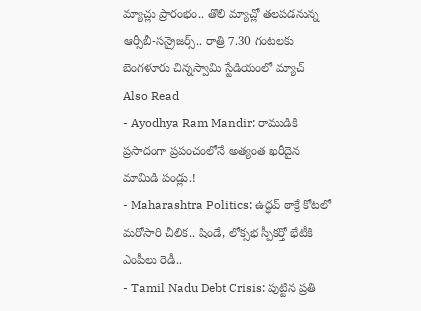మ్యాచ్లు ప్రారంభం.. తొలి మ్యాచ్లో తలపడనున్న ఆర్సీబీ-సన్రైజర్స్.. రాత్రి 7.30 గంటలకు బెంగళూరు చిన్నస్వామి స్టేడియంలో మ్యాచ్
Also Read
- Ayodhya Ram Mandir: రాముడికి ప్రసాదంగా ప్రపంచంలోనే అత్యంత ఖరీదైన మామిడి పండ్లు.!
- Maharashtra Politics: ఉద్ధవ్ ఠాక్రే కోటలో మరోసారి చీలిక.. షిండే, లోక్సభ స్పీకర్తో భేటీకి ఎంపీలు రెడీ..
- Tamil Nadu Debt Crisis: పుట్టిన ప్రతి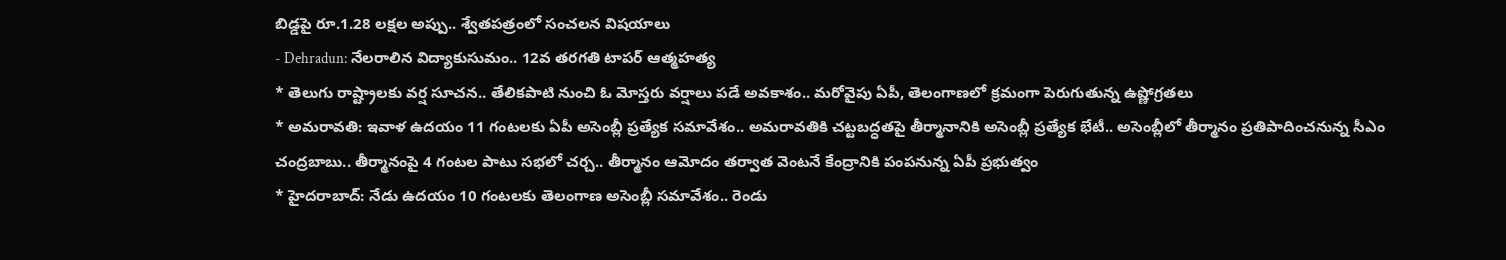బిడ్డపై రూ.1.28 లక్షల అప్పు.. శ్వేతపత్రంలో సంచలన విషయాలు
- Dehradun: నేలరాలిన విద్యాకుసుమం.. 12వ తరగతి టాపర్ ఆత్మహత్య
* తెలుగు రాష్ట్రాలకు వర్ష సూచన.. తేలికపాటి నుంచి ఓ మోస్తరు వర్షాలు పడే అవకాశం.. మరోవైపు ఏపీ, తెలంగాణలో క్రమంగా పెరుగుతున్న ఉష్ణోగ్రతలు
* అమరావతి: ఇవాళ ఉదయం 11 గంటలకు ఏపీ అసెంబ్లీ ప్రత్యేక సమావేశం.. అమరావతికి చట్టబద్ధతపై తీర్మానానికి అసెంబ్లీ ప్రత్యేక భేటీ.. అసెంబ్లీలో తీర్మానం ప్రతిపాదించనున్న సీఎం చంద్రబాబు.. తీర్మానంపై 4 గంటల పాటు సభలో చర్చ.. తీర్మానం ఆమోదం తర్వాత వెంటనే కేంద్రానికి పంపనున్న ఏపీ ప్రభుత్వం
* హైదరాబాద్: నేడు ఉదయం 10 గంటలకు తెలంగాణ అసెంబ్లీ సమావేశం.. రెండు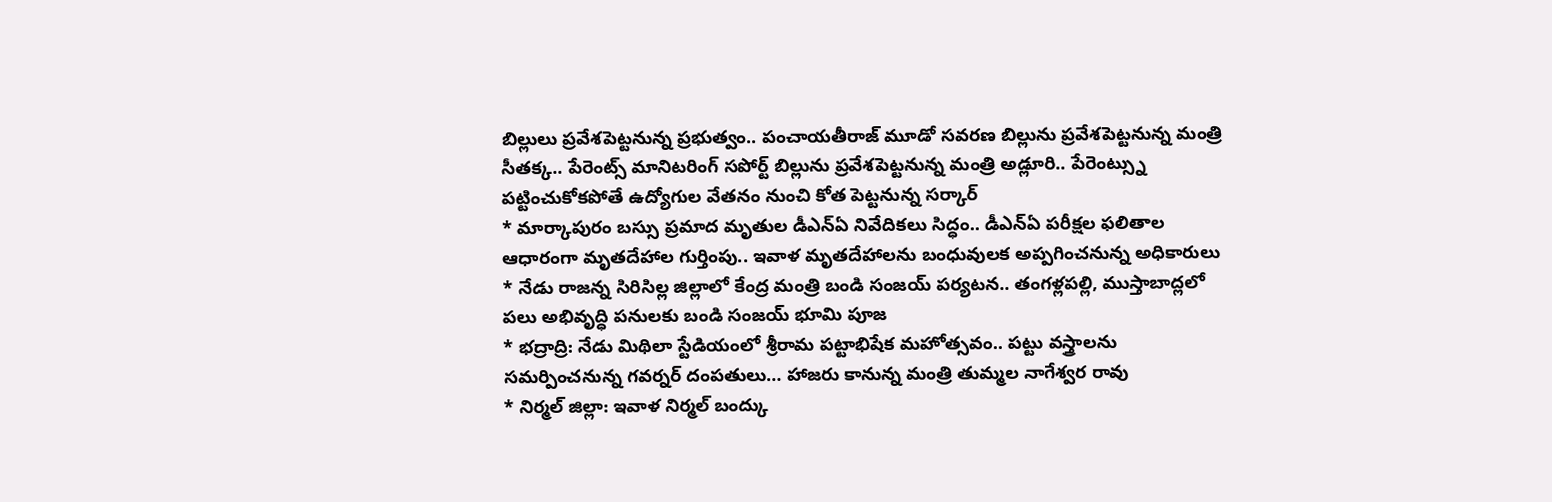బిల్లులు ప్రవేశపెట్టనున్న ప్రభుత్వం.. పంచాయతీరాజ్ మూడో సవరణ బిల్లును ప్రవేశపెట్టనున్న మంత్రి సీతక్క.. పేరెంట్స్ మానిటరింగ్ సపోర్ట్ బిల్లును ప్రవేశపెట్టనున్న మంత్రి అడ్లూరి.. పేరెంట్స్ను పట్టించుకోకపోతే ఉద్యోగుల వేతనం నుంచి కోత పెట్టనున్న సర్కార్
* మార్కాపురం బస్సు ప్రమాద మృతుల డీఎన్ఏ నివేదికలు సిద్ధం.. డీఎన్ఏ పరీక్షల ఫలితాల ఆధారంగా మృతదేహాల గుర్తింపు.. ఇవాళ మృతదేహాలను బంధువులక అప్పగించనున్న అధికారులు
* నేడు రాజన్న సిరిసిల్ల జిల్లాలో కేంద్ర మంత్రి బండి సంజయ్ పర్యటన.. తంగళ్లపల్లి, ముస్తాబాద్లలో పలు అభివృద్ధి పనులకు బండి సంజయ్ భూమి పూజ
* భద్రాద్రి: నేడు మిథిలా స్టేడియంలో శ్రీరామ పట్టాభిషేక మహోత్సవం.. పట్టు వస్త్రాలను సమర్పించనున్న గవర్నర్ దంపతులు… హాజరు కానున్న మంత్రి తుమ్మల నాగేశ్వర రావు
* నిర్మల్ జిల్లా: ఇవాళ నిర్మల్ బంద్కు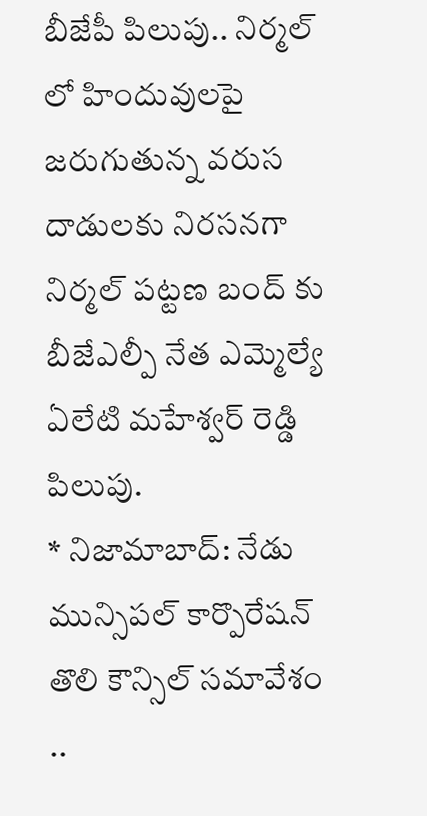బీజేపీ పిలుపు.. నిర్మల్ లో హిందువులపై జరుగుతున్న వరుస దాడులకు నిరసనగా నిర్మల్ పట్టణ బంద్ కు బీజేఎల్పీ నేత ఎమ్మెల్యే ఏలేటి మహేశ్వర్ రెడ్డి పిలుపు.
* నిజామాబాద్: నేడు మున్సిపల్ కార్పొరేషన్ తొలి కౌన్సిల్ సమావేశం ..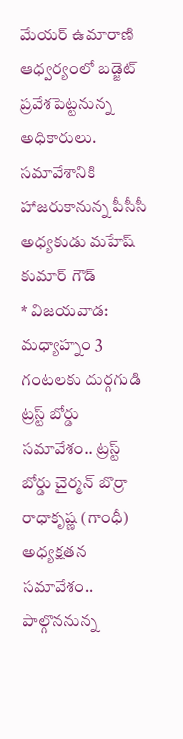మేయర్ ఉమారాణి ఆధ్వర్యంలో బడ్జెట్ ప్రవేశపెట్టనున్న అధికారులు. సమావేశానికి హాజరుకానున్న పీసీసీ అధ్యకుడు మహేష్ కుమార్ గౌడ్
* విజయవాడ: మధ్యాహ్నం 3 గంటలకు దుర్గగుడి ట్రస్ట్ బోర్డు సమావేశం.. ట్రస్ట్ బోర్డు చైర్మన్ బొర్రా రాధాకృష్ణ (గాంధీ) అధ్యక్షతన సమావేశం.. పాల్గొననున్న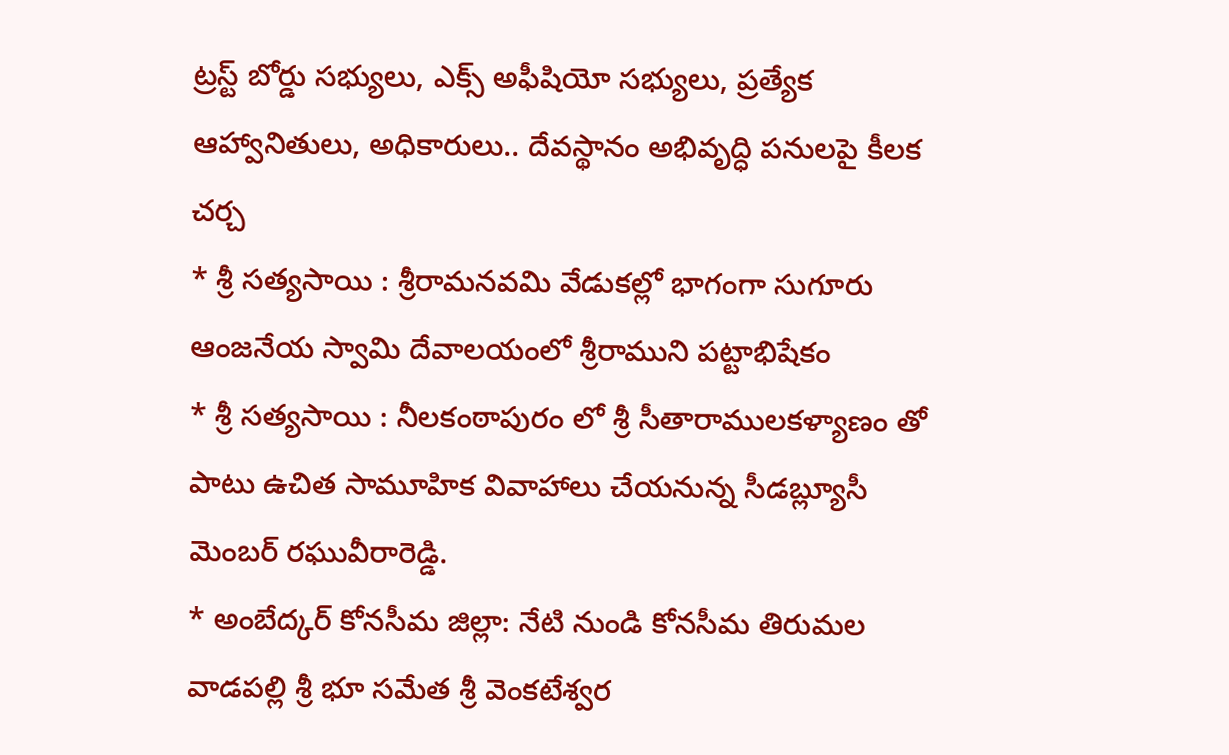ట్రస్ట్ బోర్డు సభ్యులు, ఎక్స్ అఫీషియో సభ్యులు, ప్రత్యేక ఆహ్వానితులు, అధికారులు.. దేవస్థానం అభివృద్ధి పనులపై కీలక చర్చ
* శ్రీ సత్యసాయి : శ్రీరామనవమి వేడుకల్లో భాగంగా సుగూరు ఆంజనేయ స్వామి దేవాలయంలో శ్రీరాముని పట్టాభిషేకం
* శ్రీ సత్యసాయి : నీలకంఠాపురం లో శ్రీ సీతారాములకళ్యాణం తో పాటు ఉచిత సామూహిక వివాహాలు చేయనున్న సీడబ్ల్యూసీ మెంబర్ రఘువీరారెడ్డి.
* అంబేద్కర్ కోనసీమ జిల్లా: నేటి నుండి కోనసీమ తిరుమల వాడపల్లి శ్రీ భూ సమేత శ్రీ వెంకటేశ్వర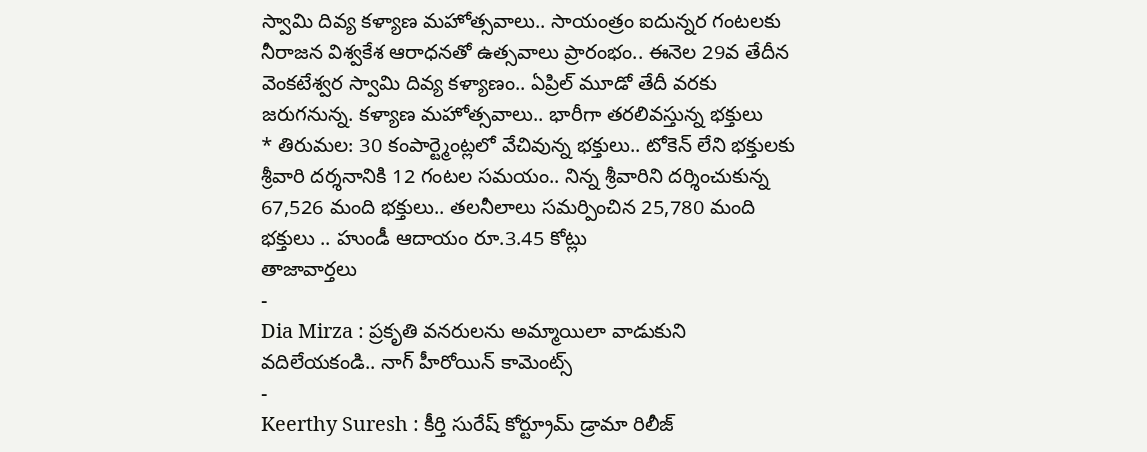స్వామి దివ్య కళ్యాణ మహోత్సవాలు.. సాయంత్రం ఐదున్నర గంటలకు నీరాజన విశ్వకేశ ఆరాధనతో ఉత్సవాలు ప్రారంభం.. ఈనెల 29వ తేదీన వెంకటేశ్వర స్వామి దివ్య కళ్యాణం.. ఏప్రిల్ మూడో తేదీ వరకు జరుగనున్న. కళ్యాణ మహోత్సవాలు.. భారీగా తరలివస్తున్న భక్తులు
* తిరుమల: 30 కంపార్ట్మెంట్లలో వేచివున్న భక్తులు.. టోకెన్ లేని భక్తులకు శ్రీవారి దర్శనానికి 12 గంటల సమయం.. నిన్న శ్రీవారిని దర్శించుకున్న 67,526 మంది భక్తులు.. తలనీలాలు సమర్పించిన 25,780 మంది భక్తులు .. హుండీ ఆదాయం రూ.3.45 కోట్లు
తాజావార్తలు
-
Dia Mirza : ప్రకృతి వనరులను అమ్మాయిలా వాడుకుని వదిలేయకండి.. నాగ్ హీరోయిన్ కామెంట్స్
-
Keerthy Suresh : కీర్తి సురేష్ కోర్ట్రూమ్ డ్రామా రిలీజ్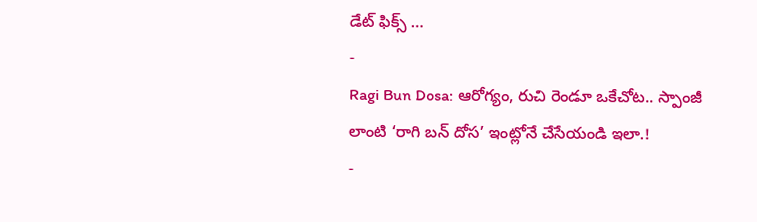డేట్ ఫిక్స్ …
-
Ragi Bun Dosa: ఆరోగ్యం, రుచి రెండూ ఒకేచోట.. స్పాంజీ లాంటి ‘రాగి బన్ దోస’ ఇంట్లోనే చేసేయండి ఇలా.!
-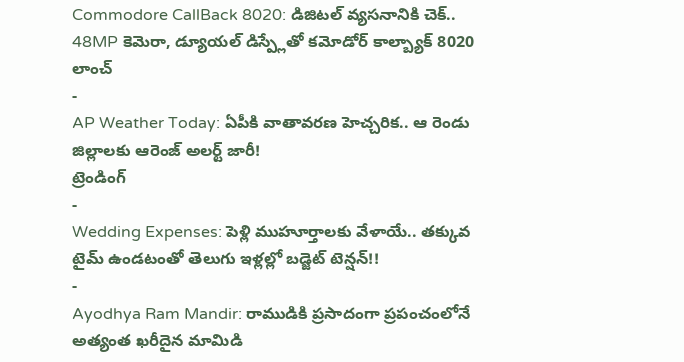Commodore CallBack 8020: డిజిటల్ వ్యసనానికి చెక్.. 48MP కెమెరా, డ్యూయల్ డిస్ప్లేతో కమోడోర్ కాల్బ్యాక్ 8020 లాంచ్
-
AP Weather Today: ఏపీకి వాతావరణ హెచ్చరిక.. ఆ రెండు జిల్లాలకు ఆరెంజ్ అలర్ట్ జారీ!
ట్రెండింగ్
-
Wedding Expenses: పెళ్లి ముహూర్తాలకు వేళాయే.. తక్కువ టైమ్ ఉండటంతో తెలుగు ఇళ్లల్లో బడ్జెట్ టెన్షన్!!
-
Ayodhya Ram Mandir: రాముడికి ప్రసాదంగా ప్రపంచంలోనే అత్యంత ఖరీదైన మామిడి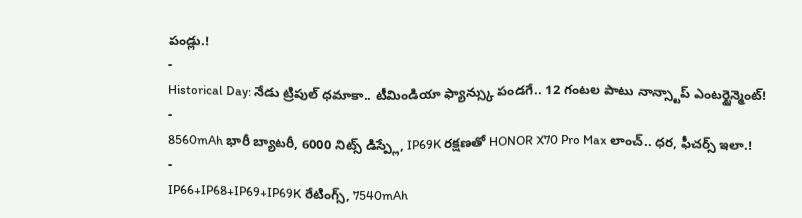పండ్లు.!
-
Historical Day: నేడు ట్రిపుల్ ధమాకా.. టీమిండియా ఫ్యాన్స్కు పండగే.. 12 గంటల పాటు నాన్స్టాప్ ఎంటర్టైన్మెంట్!
-
8560mAh భారీ బ్యాటరీ, 6000 నిట్స్ డిస్ప్లే, IP69K రక్షణతో HONOR X70 Pro Max లాంచ్.. ధర, ఫీచర్స్ ఇలా.!
-
IP66+IP68+IP69+IP69K రేటింగ్స్, 7540mAh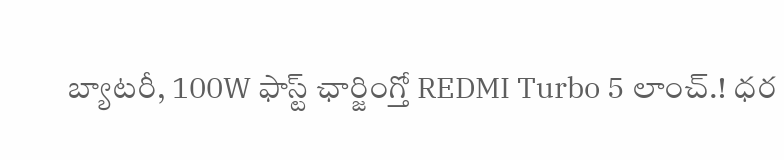బ్యాటరీ, 100W ఫాస్ట్ ఛార్జింగ్తో REDMI Turbo 5 లాంచ్.! ధర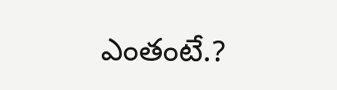ఎంతంటే.?